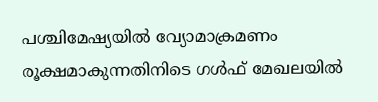പശ്ചിമേഷ്യയില്‍ വ്യോമാക്രമണം രൂക്ഷമാകുന്നതിനിടെ ഗള്‍ഫ് മേഖലയില്‍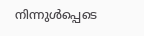നിന്നുള്‍പ്പെടെ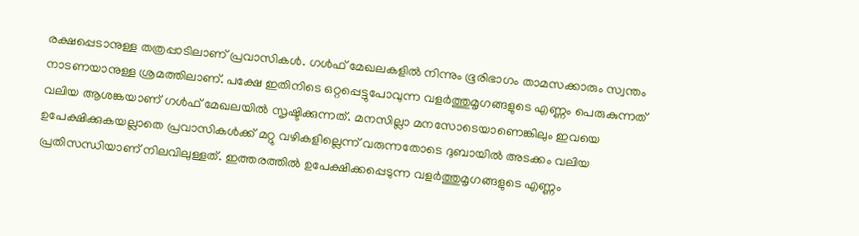രക്ഷപ്പെടാനുള്ള തത്രപ്പാടിലാണ് പ്രവാസികള്‍. ഗള്‍ഫ് മേഖലകളില്‍ നിന്നും ഭൂരിഭാഗം താമസക്കാരും സ്വന്തം നാടണയാനുള്ള ശ്രമത്തിലാണ്. പക്ഷേ ഇതിനിടെ ഒറ്റപ്പെട്ടുപോവുന്ന വളര്‍ത്തുമൃഗങ്ങളുടെ എണ്ണം പെരുകുന്നത് വലിയ ആശങ്കയാണ് ഗള്‍ഫ് മേഖലയില്‍ സൃഷ്ടിക്കുന്നത്. മനസില്ലാ മനസോടെയാണെങ്കിലും ഇവയെ ഉപേക്ഷിക്കുകയല്ലാതെ പ്രവാസികള്‍ക്ക് മറ്റു വഴികളില്ലെന്ന് വരുന്നതോടെ ദുബായില്‍ അടക്കം വലിയ പ്രതിസന്ധിയാണ് നിലവിലുള്ളത്. ഇത്തരത്തില്‍ ഉപേക്ഷിക്കപ്പെടുന്ന വളര്‍ത്തുമൃഗങ്ങളുടെ എണ്ണം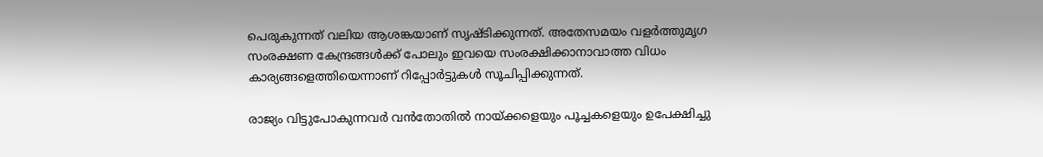പെരുകുന്നത് വലിയ ആശങ്കയാണ് സൃഷ്ടിക്കുന്നത്. അതേസമയം വളര്‍ത്തുമൃഗ സംരക്ഷണ കേന്ദ്രങ്ങള്‍ക്ക് പോലും ഇവയെ സംരക്ഷിക്കാനാവാത്ത വിധം കാര്യങ്ങളെത്തിയെന്നാണ് റിപ്പോര്‍ട്ടുകള്‍ സൂചിപ്പിക്കുന്നത്.

രാജ്യം വിട്ടുപോകുന്നവര്‍ വൻതോതിൽ നായ്ക്കളെയും പൂച്ചകളെയും ഉപേക്ഷിച്ചു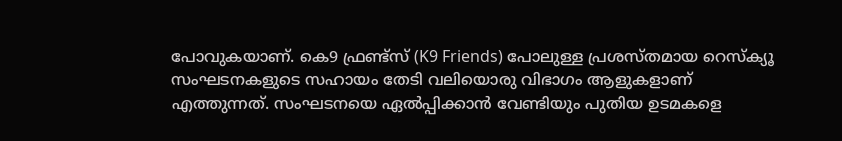പോവുകയാണ്. കെ9 ഫ്രണ്ട്സ് (K9 Friends) പോലുള്ള പ്രശസ്തമായ റെസ്ക്യൂ സംഘടനകളുടെ സഹായം തേടി വലിയൊരു വിഭാഗം ആളുകളാണ് എത്തുന്നത്. സംഘടനയെ ഏല്‍പ്പിക്കാന്‍ വേണ്ടിയും പുതിയ ഉടമകളെ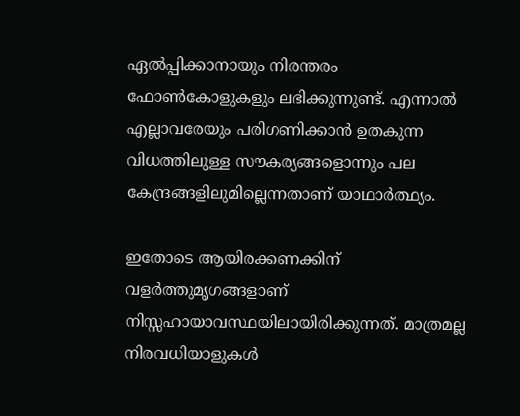ഏല്‍പ്പിക്കാനായും നിരന്തരം ഫോണ്‍കോളുകളും ലഭിക്കുന്നുണ്ട്. എന്നാല്‍ എല്ലാവരേയും പരിഗണിക്കാന്‍ ഉതകുന്ന വിധത്തിലുള്ള സൗകര്യങ്ങളൊന്നും പല കേന്ദ്രങ്ങളിലുമില്ലെന്നതാണ് യാഥാര്‍ത്ഥ്യം.

ഇതോടെ ആയിരക്കണക്കിന് വളർത്തുമൃഗങ്ങളാണ് നിസ്സഹായാവസ്ഥയിലായിരിക്കുന്നത്. മാത്രമല്ല നിരവധിയാളുകള്‍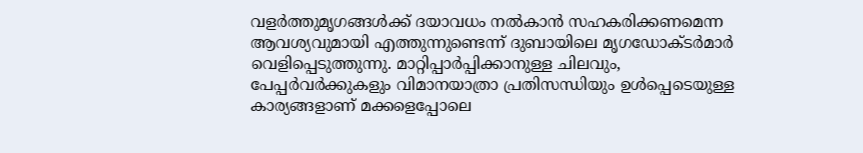വളര്‍ത്തുമൃഗങ്ങള്‍ക്ക് ദയാവധം നല്‍കാന്‍ സഹകരിക്കണമെന്ന ആവശ്യവുമായി എത്തുന്നുണ്ടെന്ന് ദുബായിലെ മൃഗഡോക്ടര്‍മാര്‍ വെളിപ്പെടുത്തുന്നു. മാറ്റിപ്പാര്‍പ്പിക്കാനുള്ള ചിലവും, പേപ്പര്‍വര്‍ക്കുകളും വിമാനയാത്രാ പ്രതിസന്ധിയും ഉള്‍പ്പെടെയുള്ള കാര്യങ്ങളാണ് മക്കളെപ്പോലെ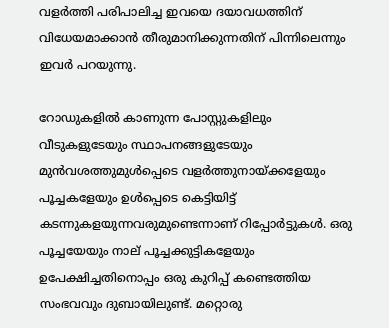വളര്‍ത്തി പരിപാലിച്ച ഇവയെ ദയാവധത്തിന് വിധേയമാക്കാന്‍ തീരുമാനിക്കുന്നതിന് പിന്നിലെന്നും ഇവര്‍ പറയുന്നു.

റോഡുകളില്‍ കാണുന്ന പോസ്റ്റുകളിലും വീടുകളുടേയും സ്ഥാപനങ്ങളുടേയും മുന്‍വശത്തുമുള്‍പ്പെടെ വളര്‍ത്തുനായ്ക്കളേയും പൂച്ചകളേയും ഉള്‍പ്പെടെ കെട്ടിയിട്ട് കടന്നുകളയുന്നവരുമുണ്ടെന്നാണ് റിപ്പോര്‍ട്ടുകള്‍. ഒരു പൂച്ചയേയും നാല് പൂച്ചക്കുട്ടികളേയും ഉപേക്ഷിച്ചതിനൊപ്പം ഒരു കുറിപ്പ് കണ്ടെത്തിയ സംഭവവും ദുബായിലുണ്ട്. മറ്റൊരു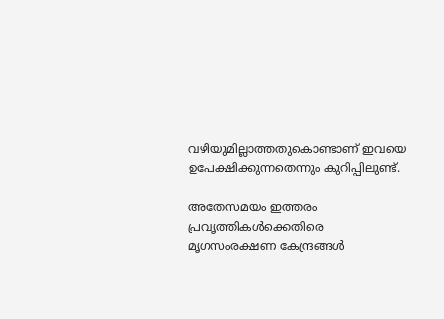വഴിയുമില്ലാത്തതുകൊണ്ടാണ് ഇവയെ ഉപേക്ഷിക്കുന്നതെന്നും കുറിപ്പിലുണ്ട്.

അതേസമയം ഇത്തരം പ്രവൃത്തികള്‍ക്കെതിരെ മൃഗസംരക്ഷണ കേന്ദ്രങ്ങള്‍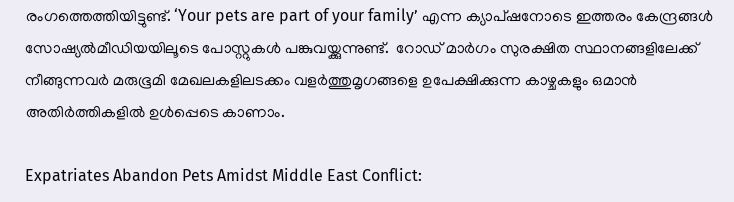രംഗത്തെത്തിയിട്ടുണ്ട്. ‘Your pets are part of your family’ എന്ന ക്യാപ്ഷനോടെ ഇത്തരം കേന്ദ്രങ്ങള്‍ സോഷ്യല്‍മീഡിയയിലൂടെ പോസ്റ്റുകള്‍ പങ്കുവയ്ക്കുന്നുണ്ട്.  റോഡ് മാര്‍ഗം സുരക്ഷിത സ്ഥാനങ്ങളിലേക്ക് നീങ്ങുന്നവര്‍ മരുഭൂമി മേഖലകളിലടക്കം വളര്‍ത്തുമൃഗങ്ങളെ ഉപേക്ഷിക്കുന്ന കാഴ്ചകളും ഒമാന്‍ അതിര്‍ത്തികളില്‍ ഉള്‍പ്പെടെ കാണാം.

Expatriates Abandon Pets Amidst Middle East Conflict: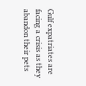Gulf expatriates are facing a crisis as they abandon their pets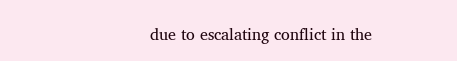due to escalating conflict in the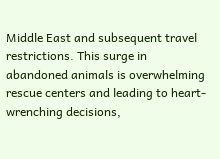Middle East and subsequent travel restrictions. This surge in abandoned animals is overwhelming rescue centers and leading to heart-wrenching decisions,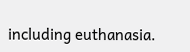including euthanasia.